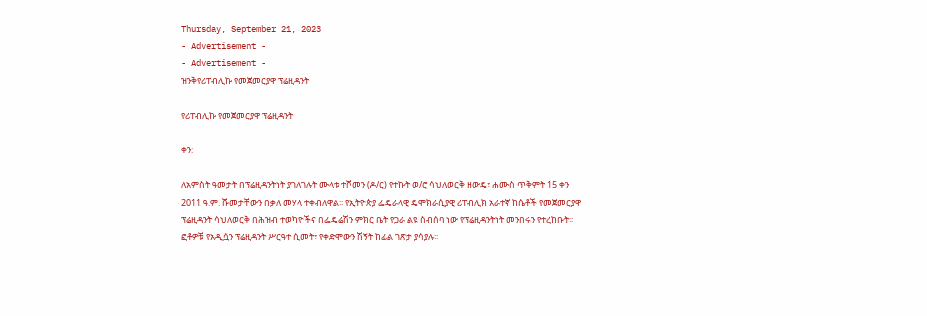Thursday, September 21, 2023
- Advertisement -
- Advertisement -
ዝንቅየሪፐብሊኩ የመጀመርያዋ ፕሬዚዳንት

የሪፐብሊኩ የመጀመርያዋ ፕሬዚዳንት

ቀን:

ለአምስት ዓመታት በፕሬዚዳንትነት ያገለገሉት ሙላቱ ተሾመን (ዶ/ር) የተኩት ወ/ሮ ሳህለወርቅ ዘውዴ፣ ሐሙስ ጥቅምት 15 ቀን 2011 ዓ.ም. ሹመታቸውን በቃለ መሃላ ተቀብለዋል፡፡ የኢትዮጵያ ፌዴራላዊ ዴሞክራሲያዊ ሪፐብሊክ አራተኛ ከሴቶች የመጀመርያዋ ፕሬዚዳንት ሳህለወርቅ በሕዝብ ተወካዮችና በፌዴሬሽን ምክር ቤት የጋራ ልዩ ስብሰባ ነው የፕሬዚዳንትነት መንበሩን የተረከቡት፡፡ ፎቶዎቹ የአዲሷን ፕሬዚዳንት ሥርዓተ ሲመት፣ የቀድሞውን ሽኝት ከፊል ገጽታ ያሳያሉ፡፡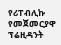የሪፐብሊኩ የመጀመርያዋ ፕሬዚዳንት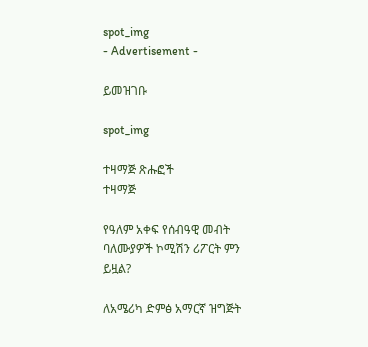spot_img
- Advertisement -

ይመዝገቡ

spot_img

ተዛማጅ ጽሑፎች
ተዛማጅ

የዓለም አቀፍ የሰብዓዊ መብት ባለሙያዎች ኮሚሽን ሪፖርት ምን ይዟል?

ለአሜሪካ ድምፅ አማርኛ ዝግጅት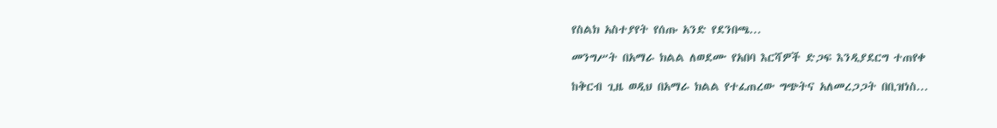የስልክ አስተያየት የሰጡ አንድ የደንበጫ...

መንግሥት በአማራ ክልል ለወደሙ የአበባ እርሻዎች ድጋፍ እንዲያደርግ ተጠየቀ

ከቅርብ ጊዜ ወዲህ በአማራ ክልል የተፈጠረው ግጭትና አለመረጋጋት በቢዝነስ...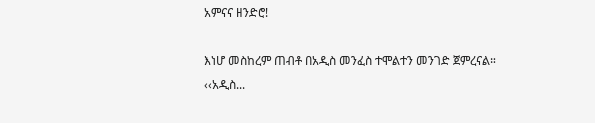አምናና ዘንድሮ!

እነሆ መስከረም ጠብቶ በአዲስ መንፈስ ተሞልተን መንገድ ጀምረናል። ‹‹አዲስ...